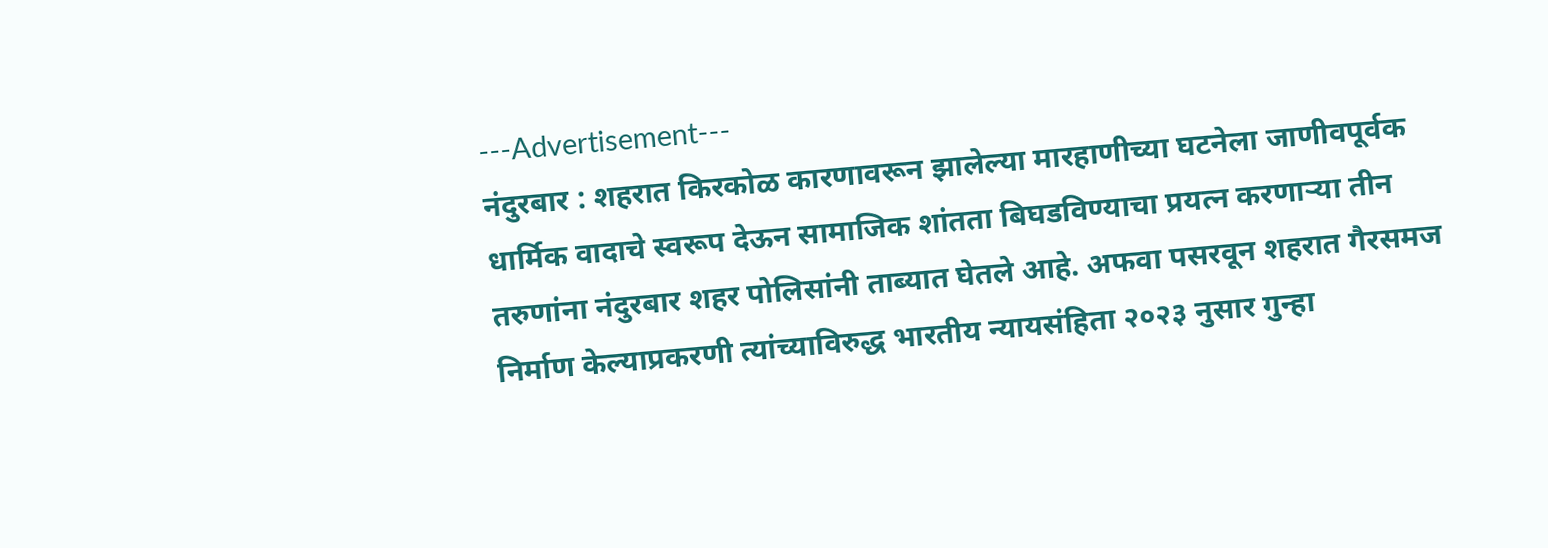---Advertisement---
नंदुरबार : शहरात किरकोळ कारणावरून झालेल्या मारहाणीच्या घटनेला जाणीवपूर्वक धार्मिक वादाचे स्वरूप देऊन सामाजिक शांतता बिघडविण्याचा प्रयत्न करणाऱ्या तीन तरुणांना नंदुरबार शहर पोलिसांनी ताब्यात घेतले आहे. अफवा पसरवून शहरात गैरसमज निर्माण केल्याप्रकरणी त्यांच्याविरुद्ध भारतीय न्यायसंहिता २०२३ नुसार गुन्हा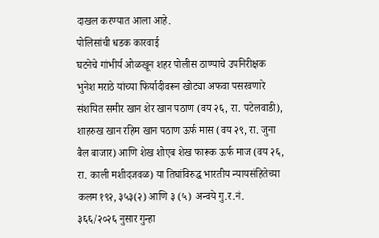दाखल करण्यात आला आहे.
पोलिसांची धडक कारवाई
घटनेचे गांभीर्य ओळखून शहर पोलीस ठाण्याचे उपनिरीक्षक भुनेश मराठे यांच्या फिर्यादीवरून खोट्या अफवा पसरवणारे संशयित समीर खान शेर खान पठाण (वय २६, रा. पटेलवाडी), शाहरुख खान रहिम खान पठाण ऊर्फ मास (वय २९, रा. जुना बैल बाजार) आणि शेख शोएब शेख फारूक ऊर्फ माज (वय २६, रा. काली मशीदजवळ) या तिघांविरुद्ध भारतीय न्यायसंहितेच्या कलम १९२, ३५३(२) आणि ३ (५) अन्वये गु.र.नं. ३६६/२०२६ नुसार गुन्हा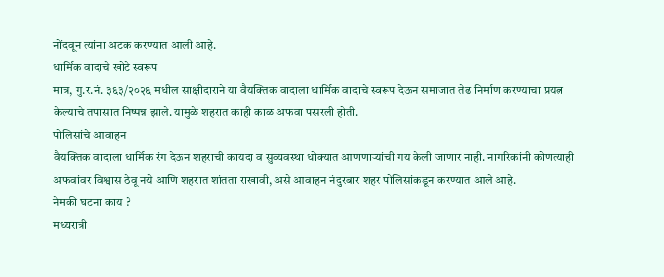नोंदवून त्यांना अटक करण्यात आली आहे.
धार्मिक वादाचे खोटे स्वरूप
मात्र, गु.र.नं. ३६३/२०२६ मधील साक्षीदाराने या वैयक्तिक वादाला धार्मिक वादाचे स्वरूप देऊन समाजात तेढ निर्माण करण्याचा प्रयत्न केल्याचे तपासात निष्पन्न झाले. यामुळे शहरात काही काळ अफवा पसरली होती.
पोलिसांचे आवाहन
वैयक्तिक वादाला धार्मिक रंग देऊन शहराची कायदा व सुव्यवस्था धोक्यात आणणाऱ्यांची गय केली जाणार नाही. नागरिकांनी कोणत्याही अफवांवर विश्वास ठेवू नये आणि शहरात शांतता राखावी, असे आवाहन नंदुरबार शहर पोलिसांकडून करण्यात आले आहे.
नेमकी घटना काय ?
मध्यरात्री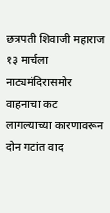छत्रपती शिवाजी महाराज १३ मार्चला नाट्यमंदिरासमोर वाहनाचा कट लागल्याच्या कारणावरून दोन गटांत वाद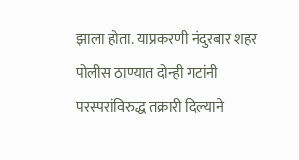झाला होता. याप्रकरणी नंदुरबार शहर पोलीस ठाण्यात दोन्ही गटांनी परस्परांविरुद्ध तक्रारी दिल्याने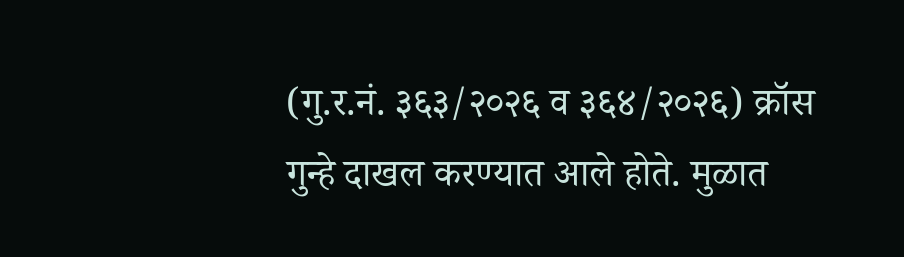(गु.र.नं. ३६३/२०२६ व ३६४/२०२६) क्रॉस गुन्हे दाखल करण्यात आले होते. मुळात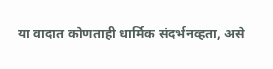या वादात कोणताही धार्मिक संदर्भनव्हता, असे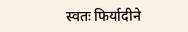स्वतः फिर्यादीने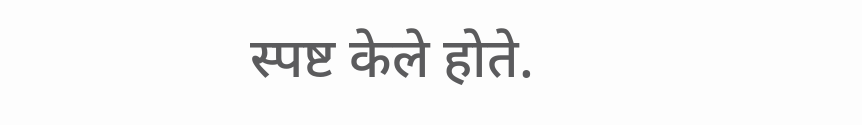स्पष्ट केले होते.